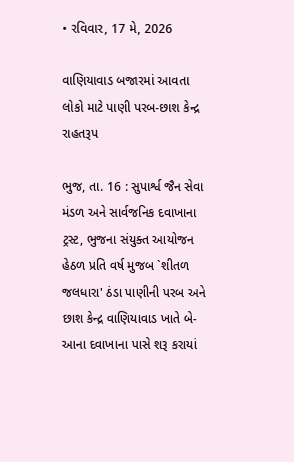• રવિવાર, 17 મે, 2026

વાણિયાવાડ બજારમાં આવતા લોકો માટે પાણી પરબ-છાશ કેન્દ્ર રાહતરૂપ

ભુજ, તા. 16 : સુપાર્શ્વ જૈન સેવા મંડળ અને સાર્વજનિક દવાખાના ટ્રસ્ટ, ભુજના સંયુક્ત આયોજન હેઠળ પ્રતિ વર્ષ મુજબ `શીતળ જલધારા' ઠંડા પાણીની પરબ અને છાશ કેન્દ્ર વાણિયાવાડ ખાતે બે-આના દવાખાના પાસે શરૂ કરાયાં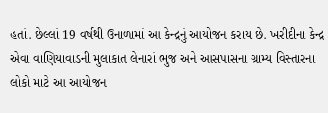હતાં. છેલ્લાં 19 વર્ષથી ઉનાળામાં આ કેન્દ્રનું આયોજન કરાય છે. ખરીદીના કેન્દ્ર એવા વાણિયાવાડની મુલાકાત લેનારાં ભુજ અને આસપાસના ગ્રામ્ય વિસ્તારના લોકો માટે આ આયોજન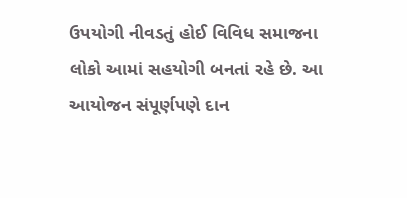ઉપયોગી નીવડતું હોઈ વિવિધ સમાજના લોકો આમાં સહયોગી બનતાં રહે છે. આ આયોજન સંપૂર્ણપણે દાન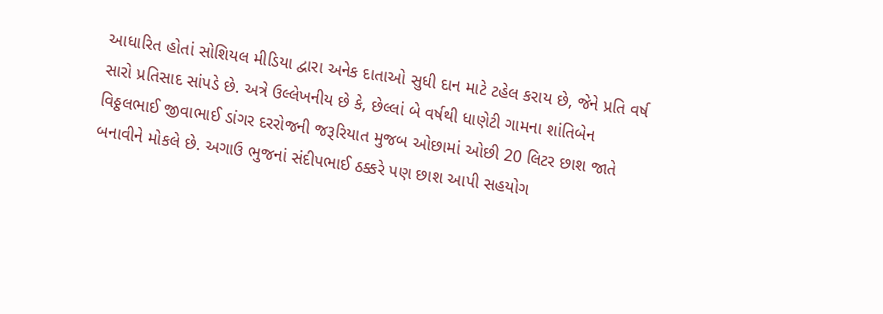આધારિત હોતાં સોશિયલ મીડિયા દ્વારા અનેક દાતાઓ સુધી દાન માટે ટહેલ કરાય છે, જેને પ્રતિ વર્ષ સારો પ્રતિસાદ સાંપડે છે. અત્રે ઉલ્લેખનીય છે કે, છેલ્લાં બે વર્ષથી ધાણેટી ગામના શાંતિબેન વિઠ્ઠલભાઈ જીવાભાઈ ડાંગર દરરોજની જરૂરિયાત મુજબ ઓછામાં ઓછી 20 લિટર છાશ જાતે બનાવીને મોકલે છે. અગાઉ ભુજનાં સંદીપભાઈ ઠક્કરે પણ છાશ આપી સહયોગ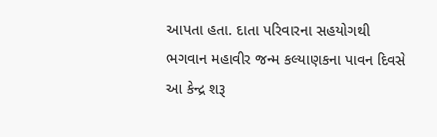આપતા હતા. દાતા પરિવારના સહયોગથી ભગવાન મહાવીર જન્મ કલ્યાણકના પાવન દિવસે આ કેન્દ્ર શરૂ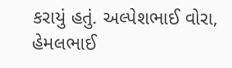કરાયું હતું. અલ્પેશભાઈ વોરા, હેમલભાઈ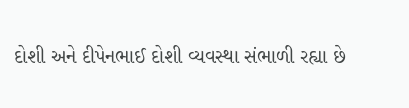દોશી અને દીપેનભાઈ દોશી વ્યવસ્થા સંભાળી રહ્યા છે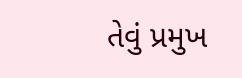તેવું પ્રમુખ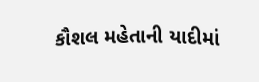કૌશલ મહેતાની યાદીમાં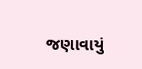જણાવાયું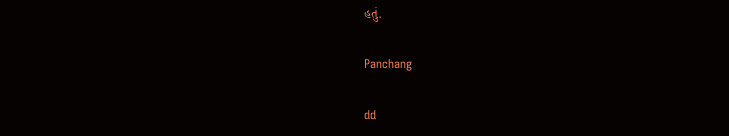હતું.

Panchang

dd